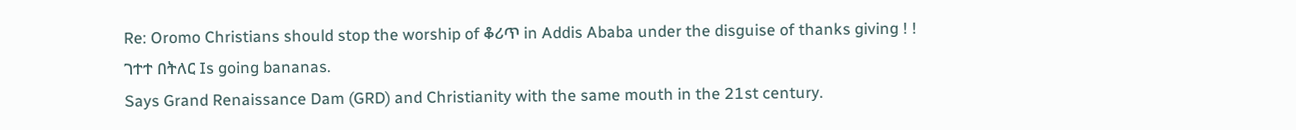Re: Oromo Christians should stop the worship of ቆሪጥ in Addis Ababa under the disguise of thanks giving ! !
ገተተ በትለር Is going bananas.
Says Grand Renaissance Dam (GRD) and Christianity with the same mouth in the 21st century.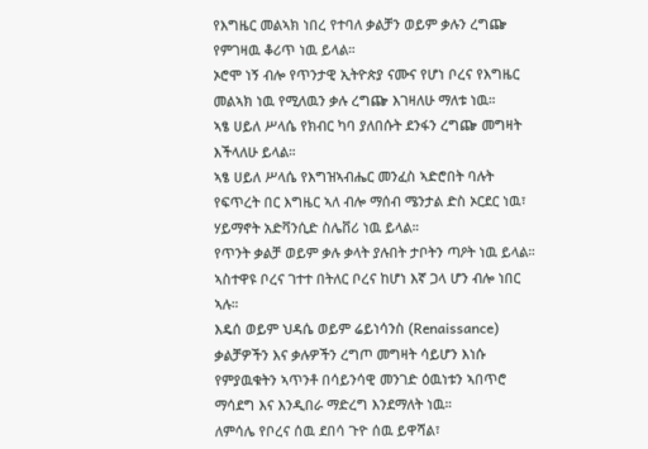የእግዜር መልኣክ ነበረ የተባለ ቃልቻን ወይም ቃሉን ረግጬ የምገዛዉ ቆሪጥ ነዉ ይላል።
ኦሮሞ ነኝ ብሎ የጥንታዊ ኢትዮጵያ ናሙና የሆነ ቦረና የእግዜር መልኣክ ነዉ የሚለዉን ቃሉ ረግጬ እገዛለሁ ማለቱ ነዉ።
ኣፄ ሀይለ ሥላሴ የክብር ካባ ያለበሱት ደንፋን ረግጬ መግዛት እችላለሁ ይላል።
ኣፄ ሀይለ ሥላሴ የእግዝኣብሔር መንፈስ ኣድሮበት ባሉት የፍጥረት በር እግዜር ኣለ ብሎ ማሰብ ሜንታል ድስ ኦርደር ነዉ፣ ሃይማኖት አድቫንሲድ ስሌቨሪ ነዉ ይላል።
የጥንት ቃልቻ ወይም ቃሉ ቃላት ያሉበት ታቦትን ጣዖት ነዉ ይላል።
ኣስተዋዩ ቦረና ገተተ በትለር ቦረና ከሆነ እኛ ጋላ ሆን ብሎ ነበር ኣሉ።
እዴሰ ወይም ህዳሴ ወይም ሬይነሳንስ (Renaissance) ቃልቻዎችን እና ቃሉዎችን ረግጦ መግዛት ሳይሆን እነሱ የምያዉቁትን ኣጥንቶ በሳይንሳዊ መንገድ ዕዉነቱን ኣበጥሮ ማሳደግ እና እንዲበራ ማድረግ እንደማለት ነዉ።
ለምሳሌ የቦረና ሰዉ ደበሳ ጉዮ ሰዉ ይዋሻል፣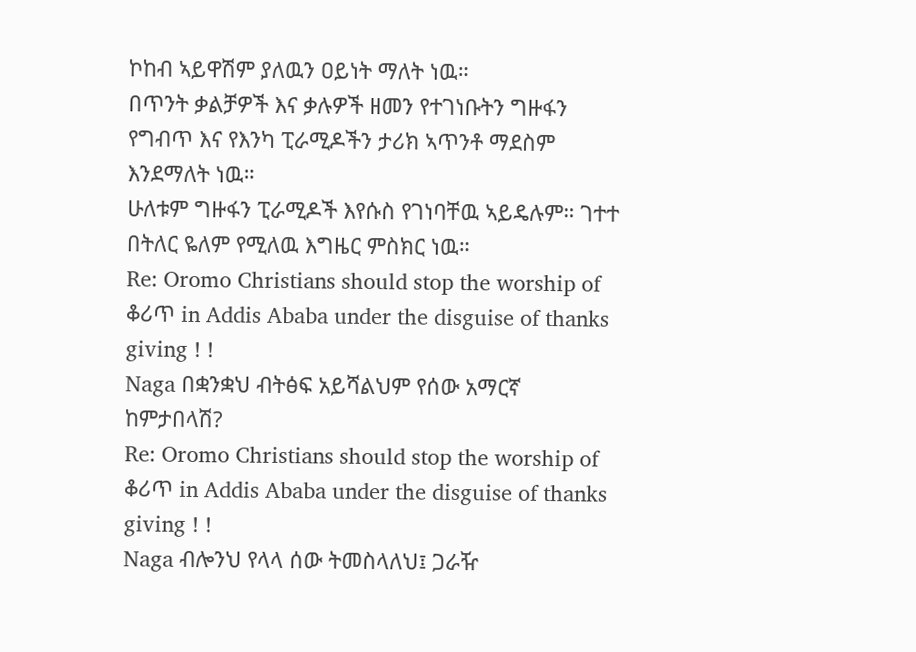ኮከብ ኣይዋሽም ያለዉን ዐይነት ማለት ነዉ።
በጥንት ቃልቻዎች እና ቃሉዎች ዘመን የተገነቡትን ግዙፋን የግብጥ እና የእንካ ፒራሚዶችን ታሪክ ኣጥንቶ ማደስም እንደማለት ነዉ።
ሁለቱም ግዙፋን ፒራሚዶች እየሱስ የገነባቸዉ ኣይዴሉም። ገተተ በትለር ዬለም የሚለዉ እግዜር ምስክር ነዉ።
Re: Oromo Christians should stop the worship of ቆሪጥ in Addis Ababa under the disguise of thanks giving ! !
Naga በቋንቋህ ብትፅፍ አይሻልህም የሰው አማርኛ ከምታበላሽ?
Re: Oromo Christians should stop the worship of ቆሪጥ in Addis Ababa under the disguise of thanks giving ! !
Naga ብሎንህ የላላ ሰው ትመስላለህ፤ ጋራዥ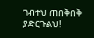ገብተህ ጠበቅበቅ ያድርጉልህ!